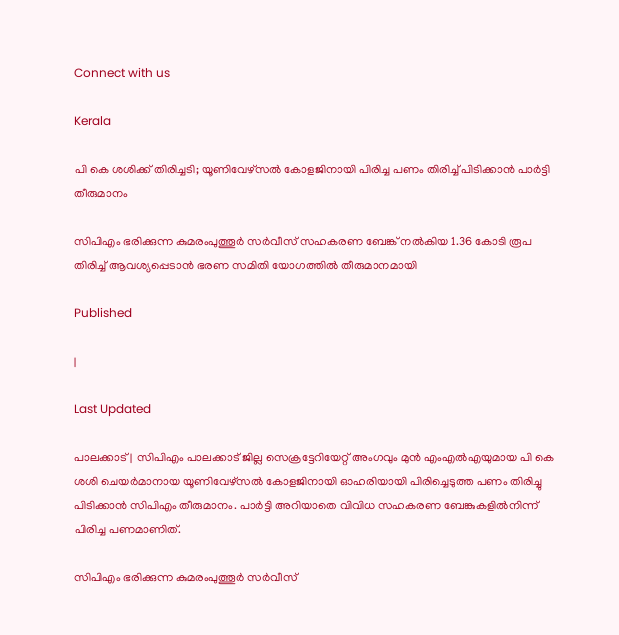Connect with us

Kerala

പി കെ ശശിക്ക് തിരിച്ചടി; യൂണിവേഴ്‌സല്‍ കോളജിനായി പിരിച്ച പണം തിരിച്ച് പിടിക്കാന്‍ പാര്‍ട്ടി തീരുമാനം

സിപിഎം ഭരിക്കുന്ന കുമരംപുത്തൂര്‍ സര്‍വീസ് സഹകരണ ബേങ്ക് നല്‍കിയ 1.36 കോടി രൂപ തിരിച്ച് ആവശ്യപ്പെടാന്‍ ഭരണ സമിതി യോഗത്തില്‍ തീരുമാനമായി

Published

|

Last Updated

പാലക്കാട് |  സിപിഎം പാലക്കാട് ജില്ല സെക്രട്ടേറിയേറ്റ് അംഗവും മുന്‍ എംഎല്‍എയുമായ പി കെ ശശി ചെയര്‍മാനായ യൂണിവേഴ്‌സല്‍ കോളജിനായി ഓഹരിയായി പിരിച്ചെടുത്ത പണം തിരിച്ചു പിടിക്കാന്‍ സിപിഎം തീരുമാനം. പാര്‍ട്ടി അറിയാതെ വിവിധ സഹകരണ ബേങ്കുകളില്‍നിന്ന് പിരിച്ച പണമാണിത്.

സിപിഎം ഭരിക്കുന്ന കുമരംപുത്തൂര്‍ സര്‍വീസ്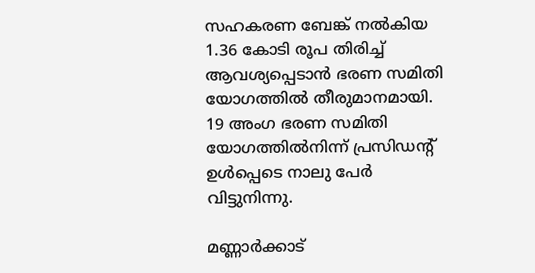സഹകരണ ബേങ്ക് നല്‍കിയ 1.36 കോടി രൂപ തിരിച്ച് ആവശ്യപ്പെടാന്‍ ഭരണ സമിതി യോഗത്തില്‍ തീരുമാനമായി. 19 അംഗ ഭരണ സമിതി യോഗത്തില്‍നിന്ന് പ്രസിഡന്റ് ഉള്‍പ്പെടെ നാലു പേര്‍ വിട്ടുനിന്നു.

മണ്ണാര്‍ക്കാട്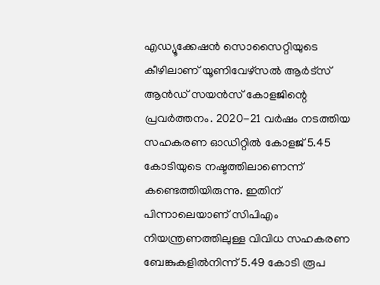എഡ്യൂക്കേഷന്‍ സൊസൈറ്റിയുടെ കീഴിലാണ് യൂണിവേഴ്‌സല്‍ ആര്‍ട്‌സ് ആന്‍ഡ് സയന്‍സ് കോളജിന്റെ പ്രവര്‍ത്തനം. 2020-21 വര്‍ഷം നടത്തിയ സഹകരണ ഓഡിറ്റില്‍ കോളജ് 5.45 കോടിയുടെ നഷ്ടത്തിലാണെന്ന് കണ്ടെത്തിയിരുന്നു. ഇതിന് പിന്നാലെയാണ് സിപിഎം നിയന്ത്രണത്തിലുള്ള വിവിധ സഹകരണ ബേങ്കുകളില്‍നിന്ന് 5.49 കോടി രൂപ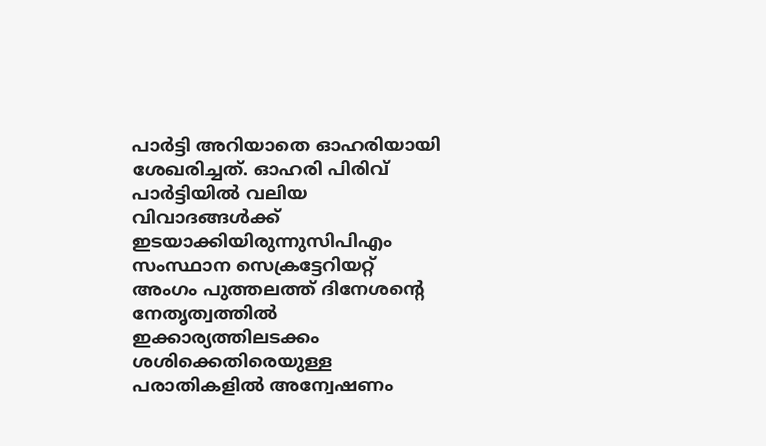പാര്‍ട്ടി അറിയാതെ ഓഹരിയായി ശേഖരിച്ചത്. ഓഹരി പിരിവ് പാര്‍ട്ടിയില്‍ വലിയ വിവാദങ്ങള്‍ക്ക് ഇടയാക്കിയിരുന്നുസിപിഎം സംസ്ഥാന സെക്രട്ടേറിയറ്റ് അംഗം പുത്തലത്ത് ദിനേശന്റെ നേതൃത്വത്തില്‍ ഇക്കാര്യത്തിലടക്കം ശശിക്കെതിരെയുള്ള പരാതികളില്‍ അന്വേഷണം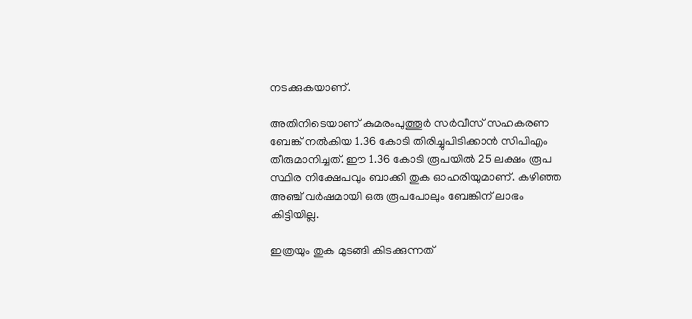നടക്കുകയാണ്.

അതിനിടെയാണ് കുമരംപുത്തൂര്‍ സര്‍വീസ് സഹകരണ ബേങ്ക് നല്‍കിയ 1.36 കോടി തിരിച്ചുപിടിക്കാന്‍ സിപിഎം തീരുമാനിച്ചത്. ഈ 1.36 കോടി രൂപയില്‍ 25 ലക്ഷം രൂപ സ്ഥിര നിക്ഷേപവും ബാക്കി തുക ഓഹരിയുമാണ്. കഴിഞ്ഞ അഞ്ച് വര്‍ഷമായി ഒരു രൂപപോലും ബേങ്കിന് ലാഭം കിട്ടിയില്ല.

ഇത്രയും തുക മുടങ്ങി കിടക്കുന്നത്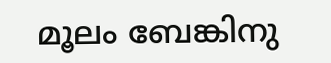മൂലം ബേങ്കിനു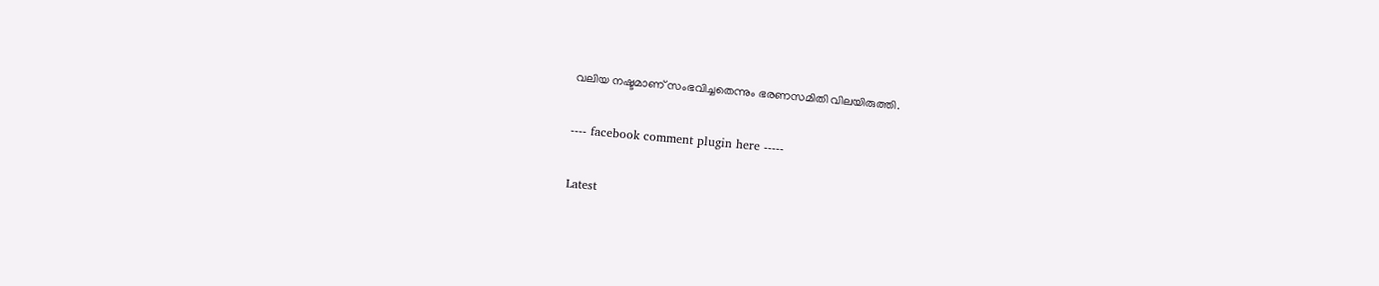വലിയ നഷ്ടമാണ് സംഭവിച്ചതെന്നും ഭരണസമിതി വിലയിരുത്തി.

---- facebook comment plugin here -----

Latest